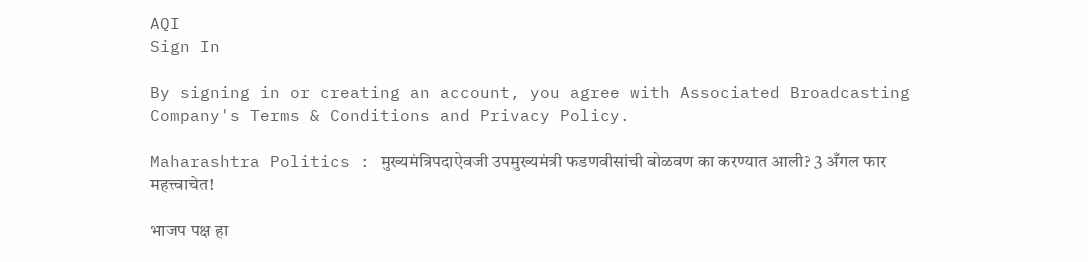AQI
Sign In

By signing in or creating an account, you agree with Associated Broadcasting Company's Terms & Conditions and Privacy Policy.

Maharashtra Politics : मुख्यमंत्रिपदाऐवजी उपमुख्यमंत्री फडणवीसांची बोळवण का करण्यात आली? 3 अँगल फार महत्त्वाचेत!

भाजप पक्ष हा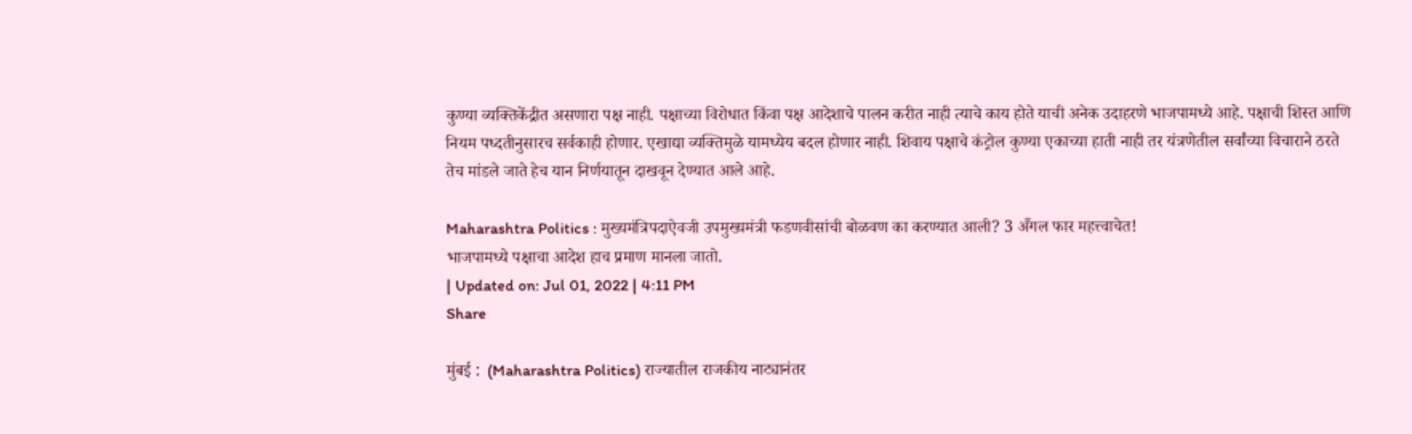कुण्या व्यक्तिकेंद्रीत असणारा पक्ष नाही. पक्षाच्या विरोधात किंवा पक्ष आदेशाचे पालन करीत नाही त्याचे काय होते याची अनेक उदाहरणे भाजपामध्ये आहे. पक्षाची शिस्त आणि नियम पध्दतीनुसारच सर्वकाही होणार. एखाद्या व्यक्तिमुळे यामध्येय बदल होणार नाही. शिवाय पक्षाचे कंट्रोल कुण्या एकाच्या हाती नाही तर यंत्रणेतील सर्वांच्या विचाराने ठरते तेच मांडले जाते हेच यान निर्णयातून दाखवून देण्यात आले आहे.

Maharashtra Politics : मुख्यमंत्रिपदाऐवजी उपमुख्यमंत्री फडणवीसांची बोळवण का करण्यात आली? 3 अँगल फार महत्त्वाचेत!
भाजपामध्ये पक्षाचा आदेश हाच प्रमाण मानला जातो.
| Updated on: Jul 01, 2022 | 4:11 PM
Share

मुंबई :  (Maharashtra Politics) राज्यातील राजकीय नाट्यानंतर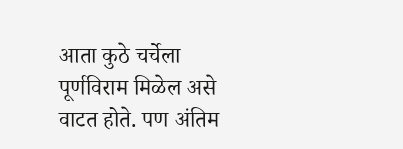आता कुठे चर्चेला पूर्णविराम मिळेल असे वाटत होते. पण अंतिम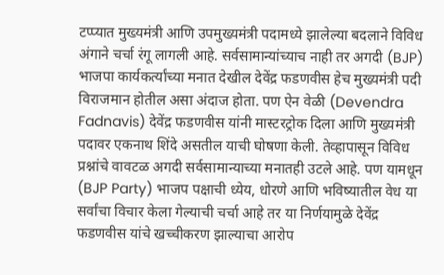टप्प्यात मुख्यमंत्री आणि उपमुख्यमंत्री पदामध्ये झालेल्या बदलाने विविध अंगाने चर्चा रंगू लागली आहे. सर्वसामान्यांच्याच नाही तर अगदी (BJP) भाजपा कार्यकर्त्यांच्या मनात देखील देवेंद्र फडणवीस हेच मुख्यमंत्री पदी विराजमान होतील असा अंदाज होता. पण ऐन वेळी (Devendra Fadnavis) देवेंद्र फडणवीस यांनी मास्टरट्रोक दिला आणि मुख्यमंत्री पदावर एकनाथ शिंदे असतील याची घोषणा केली. तेव्हापासून विविध प्रश्नांचे वावटळ अगदी सर्वसामान्याच्या मनातही उटले आहे. पण यामधून (BJP Party) भाजप पक्षाची ध्येय, धोरणे आणि भविष्यातील वेध या सर्वांचा विचार केला गेल्याची चर्चा आहे तर या निर्णयामुळे देवेंद्र फडणवीस यांचे खच्चीकरण झाल्याचा आरोप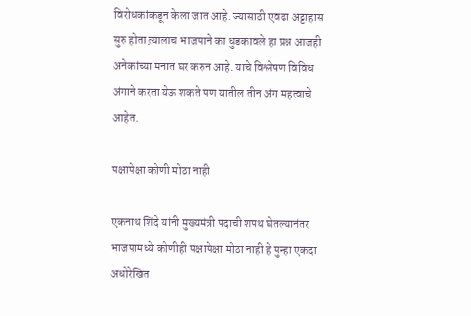विरोधकांकडून केला जात आहे. ज्यासाठी एवढा अट्टाहास सुरु होता त्य़ालाच भाजपाने का धुडकावले हा प्रश्न आजही अनेकांच्या मनात घर करुन आहे. याचे विश्लेषण विविध अंगाने करता येऊ शकते पण यातील तीन अंग महत्वाचे आहेत.

पक्षापेक्षा कोणी मोठा नाही

एकनाथ शिंदे यांनी मुख्यमंत्री पदाची शपथ घेतल्यानंतर भाजपामध्ये कोणीही पक्षापेक्षा मोठा नाही हे पुन्हा एकदा अधोरेखित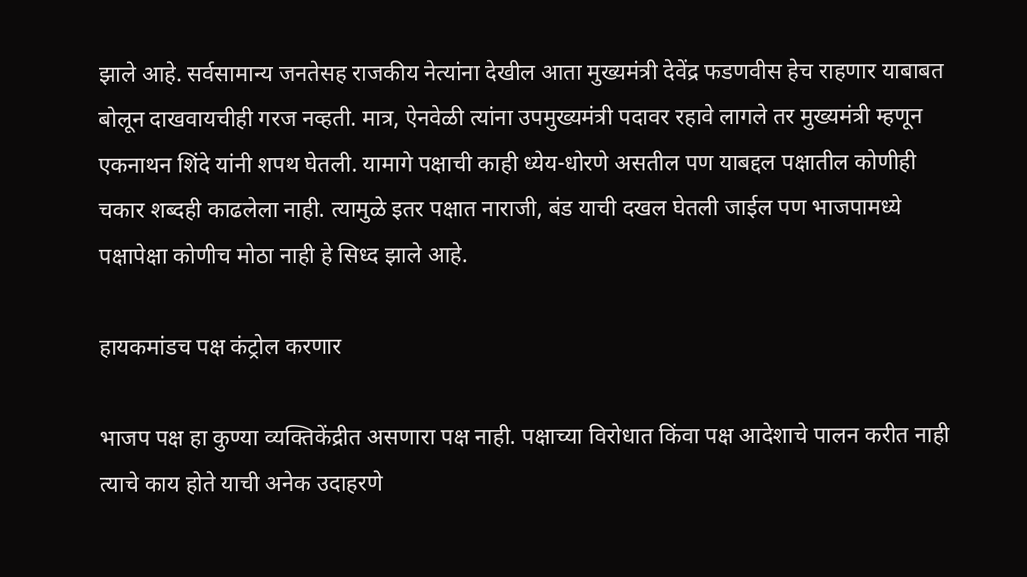झाले आहे. सर्वसामान्य जनतेसह राजकीय नेत्यांना देखील आता मुख्यमंत्री देवेंद्र फडणवीस हेच राहणार याबाबत बोलून दाखवायचीही गरज नव्हती. मात्र, ऐनवेळी त्यांना उपमुख्यमंत्री पदावर रहावे लागले तर मुख्यमंत्री म्हणून एकनाथन शिंदे यांनी शपथ घेतली. यामागे पक्षाची काही ध्येय-धोरणे असतील पण याबद्दल पक्षातील कोणीही चकार शब्दही काढलेला नाही. त्यामुळे इतर पक्षात नाराजी, बंड याची दखल घेतली जाईल पण भाजपामध्ये पक्षापेक्षा कोणीच मोठा नाही हे सिध्द झाले आहे.

हायकमांडच पक्ष कंट्रोल करणार

भाजप पक्ष हा कुण्या व्यक्तिकेंद्रीत असणारा पक्ष नाही. पक्षाच्या विरोधात किंवा पक्ष आदेशाचे पालन करीत नाही त्याचे काय होते याची अनेक उदाहरणे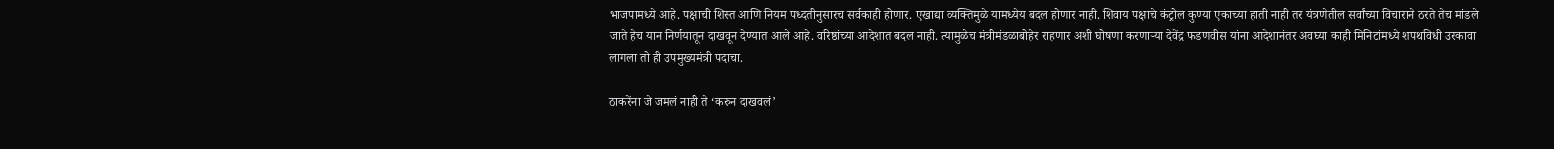भाजपामध्ये आहे. पक्षाची शिस्त आणि नियम पध्दतीनुसारच सर्वकाही होणार. एखाद्या व्यक्तिमुळे यामध्येय बदल होणार नाही. शिवाय पक्षाचे कंट्रोल कुण्या एकाच्या हाती नाही तर यंत्रणेतील सर्वांच्या विचाराने ठरते तेच मांडले जाते हेच यान निर्णयातून दाखवून देण्यात आले आहे. वरिष्ठांच्या आदेशात बदल नाही. त्यामुळेच मंत्रीमंडळाबोहेर राहणार अशी घोषणा करणाऱ्या देवेंद्र फडणवीस यांना आदेशानंतर अवघ्या काही मिनिटांमध्ये शपथविधी उरकावा लागला तो ही उपमुख्यमंत्री पदाचा.

ठाकरेंना जे जमलं नाही ते ‘करुन दाखवलं’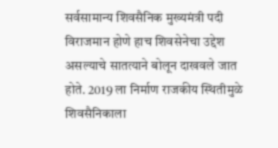सर्वसामान्य शिवसैनिक मुख्यमंत्री पदी विराजमान होणे हाच शिवसेनेचा उद्देश असल्याचे सातत्याने बोलून दाखवले जात होते. 2019 ला निर्माण राजकीय स्थितीमुळे शिवसैनिकाला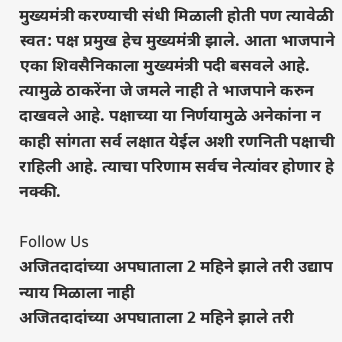मुख्यमंत्री करण्याची संधी मिळाली होती पण त्यावेळी स्वत: पक्ष प्रमुख हेच मुख्यमंत्री झाले. आता भाजपाने एका शिवसैनिकाला मुख्यमंत्री पदी बसवले आहे. त्यामुळे ठाकरेंना जे जमले नाही ते भाजपाने करुन दाखवले आहे. पक्षाच्या या निर्णयामुळे अनेकांना न काही सांगता सर्व लक्षात येईल अशी रणनिती पक्षाची राहिली आहे. त्याचा परिणाम सर्वच नेत्यांवर होणार हे नक्की.

Follow Us
अजितदादांच्या अपघाताला 2 महिने झाले तरी उद्याप न्याय मिळाला नाही
अजितदादांच्या अपघाताला 2 महिने झाले तरी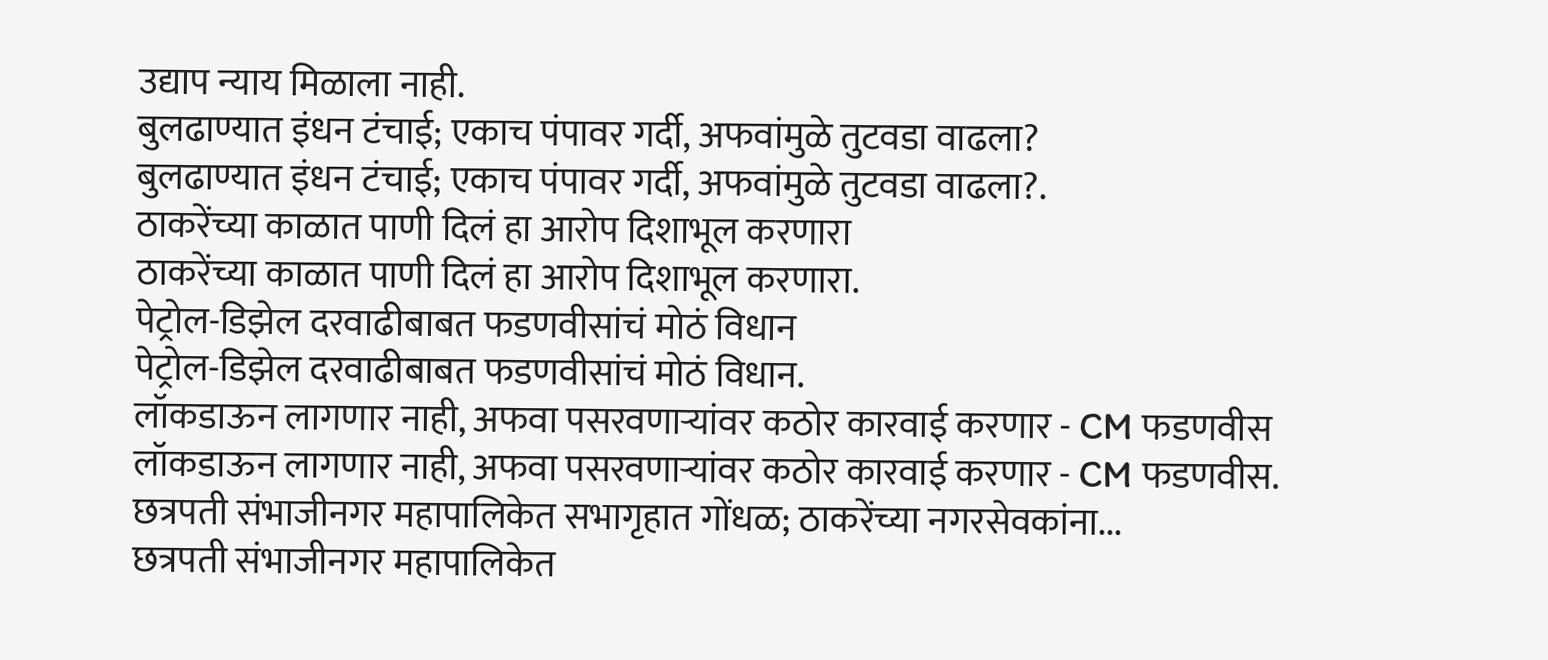उद्याप न्याय मिळाला नाही.
बुलढाण्यात इंधन टंचाई; एकाच पंपावर गर्दी, अफवांमुळे तुटवडा वाढला?
बुलढाण्यात इंधन टंचाई; एकाच पंपावर गर्दी, अफवांमुळे तुटवडा वाढला?.
ठाकरेंच्या काळात पाणी दिलं हा आरोप दिशाभूल करणारा
ठाकरेंच्या काळात पाणी दिलं हा आरोप दिशाभूल करणारा.
पेट्रोल-डिझेल दरवाढीबाबत फडणवीसांचं मोठं विधान
पेट्रोल-डिझेल दरवाढीबाबत फडणवीसांचं मोठं विधान.
लॉकडाऊन लागणार नाही, अफवा पसरवणाऱ्यांवर कठोर कारवाई करणार - CM फडणवीस
लॉकडाऊन लागणार नाही, अफवा पसरवणाऱ्यांवर कठोर कारवाई करणार - CM फडणवीस.
छत्रपती संभाजीनगर महापालिकेत सभागृहात गोंधळ; ठाकरेंच्या नगरसेवकांना...
छत्रपती संभाजीनगर महापालिकेत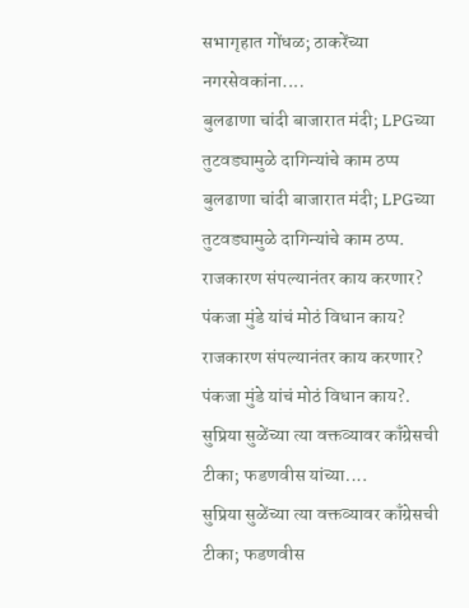सभागृहात गोंधळ; ठाकरेंच्या नगरसेवकांना....
बुलढाणा चांदी बाजारात मंदी; LPGच्या तुटवड्यामुळे दागिन्यांचे काम ठप्प
बुलढाणा चांदी बाजारात मंदी; LPGच्या तुटवड्यामुळे दागिन्यांचे काम ठप्प.
राजकारण संपल्यानंतर काय करणार? पंकजा मुंडे यांचं मोठं विधान काय?
राजकारण संपल्यानंतर काय करणार? पंकजा मुंडे यांचं मोठं विधान काय?.
सुप्रिया सुळेंच्या त्या वक्तव्यावर काँग्रेसची टीका; फडणवीस यांच्या....
सुप्रिया सुळेंच्या त्या वक्तव्यावर काँग्रेसची टीका; फडणवीस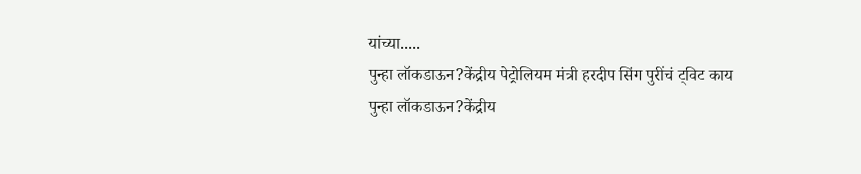यांच्या.....
पुन्हा लॉकडाऊन?केंद्रीय पेट्रोलियम मंत्री हरदीप सिंग पुरींचं ट्विट काय
पुन्हा लॉकडाऊन?केंद्रीय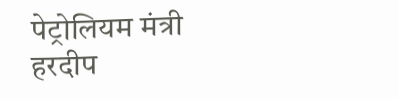पेट्रोलियम मंत्री हरदीप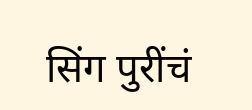सिंग पुरींचं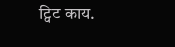ट्विट काय.